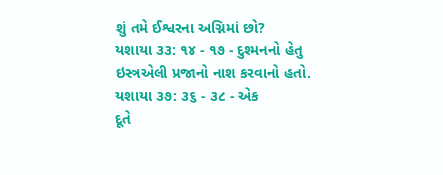શું તમે ઈશ્વરના અગ્નિમાં છો?
યશાયા ૩૩: ૧૪ - ૧૭ - દુશ્મનનો હેતુ ઇસ્ત્રએલી પ્રજાનો નાશ કરવાનો હતો.
યશાયા ૩૭: ૩૬ - ૩૮ - એક
દૂતે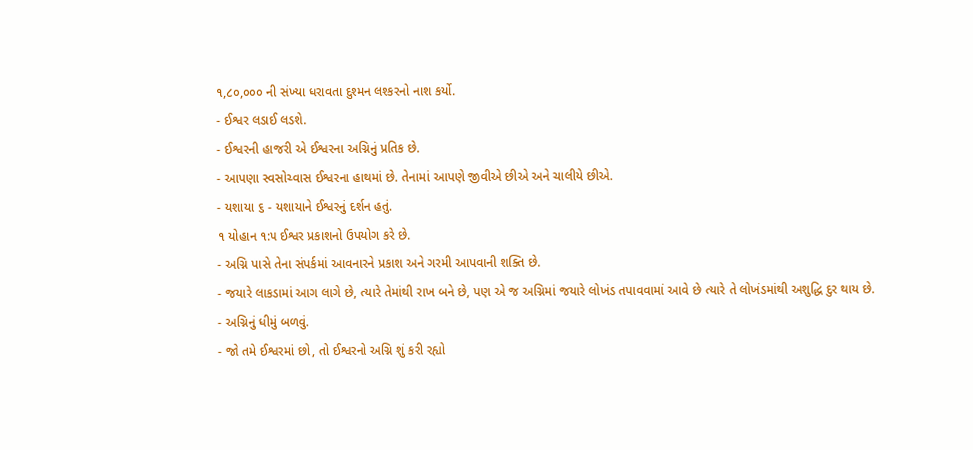૧,૮૦,૦૦૦ ની સંખ્યા ધરાવતા દુશ્મન લશ્કરનો નાશ કર્યો.
- ઈશ્વર લડાઈ લડશે.
- ઈશ્વરની હાજરી એ ઈશ્વરના અગ્નિનું પ્રતિક છે.
- આપણા સ્વસોચ્વાસ ઈશ્વરના હાથમાં છે. તેનામાં આપણે જીવીએ છીએ અને ચાલીયે છીએ.
- યશાયા ૬ - યશાયાને ઈશ્વરનું દર્શન હતું.
૧ યોહાન ૧:૫ ઈશ્વર પ્રકાશનો ઉપયોગ કરે છે.
- અગ્નિ પાસે તેના સંપર્કમાં આવનારને પ્રકાશ અને ગરમી આપવાની શક્તિ છે.
- જયારે લાકડામાં આગ લાગે છે, ત્યારે તેમાંથી રાખ બને છે, પણ એ જ અગ્નિમાં જયારે લોખંડ તપાવવામાં આવે છે ત્યારે તે લોખંડમાંથી અશુદ્ધિ દુર થાય છે.
- અગ્નિનું ધીમું બળવું.
- જો તમે ઈશ્વરમાં છો, તો ઈશ્વરનો અગ્નિ શું કરી રહ્યો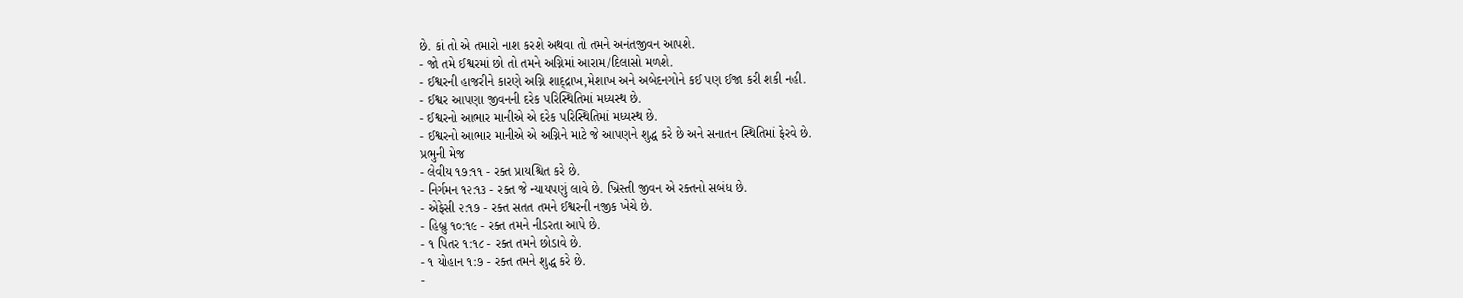છે. કાં તો એ તમારો નાશ કરશે અથવા તો તમને અનંતજીવન આપશે.
- જો તમે ઈશ્વરમાં છો તો તમને અગ્નિમાં આરામ/દિલાસો મળશે.
- ઈશ્વરની હાજરીને કારણે અગ્નિ શાદ્દ્રાખ,મેશાખ અને અબેદનગોને કઈ પણ ઈજા કરી શકી નહી.
- ઈશ્વર આપણા જીવનની દરેક પરિસ્થિતિમાં મધ્યસ્થ છે.
- ઈશ્વરનો આભાર માનીએ એ દરેક પરિસ્થિતિમાં મધ્યસ્થ છે.
- ઈશ્વરનો આભાર માનીએ એ અગ્નિને માટે જે આપણને શુદ્ધ કરે છે અને સનાતન સ્થિતિમાં ફેરવે છે.
પ્રભુની મેજ
- લેવીય ૧૭:૧૧ - રક્ત પ્રાયશ્ચિત કરે છે.
- નિર્ગમન ૧૨:૧૩ - રક્ત જે ન્યાયપણું લાવે છે. ખ્રિસ્તી જીવન એ રક્તનો સબંધ છે.
- એફેસી ૨:૧૭ - રક્ત સતત તમને ઈશ્વરની નજીક ખેચે છે.
- હિબ્રુ ૧૦:૧૯ - રક્ત તમને નીડરતા આપે છે.
- ૧ પિતર ૧:૧૮ - રક્ત તમને છોડાવે છે.
- ૧ યોહાન ૧:૭ - રક્ત તમને શુદ્ધ કરે છે.
-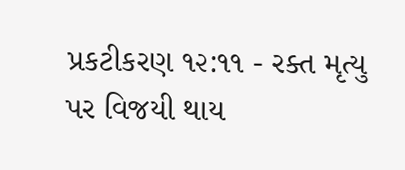પ્રકટીકરણ ૧૨:૧૧ - રક્ત મૃત્યુ પર વિજયી થાય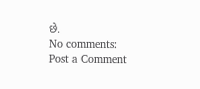છે.
No comments:
Post a Comment